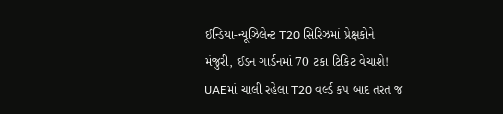ઈન્ડિયા-ન્યૂઝિલેન્ટ T20 સિરિઝમાં પ્રેક્ષકોને મંજુરી, ઈડન ગાર્ડનમાં 70 ટકા ટિકિટ વેચાશે!
UAEમાં ચાલી રહેલા T20 વર્લ્ડ કપ બાદ તરત જ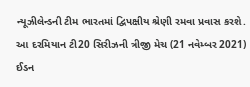ન્યૂઝીલેન્ડની ટીમ ભારતમાં દ્વિપક્ષીય શ્રેણી રમવા પ્રવાસ કરશે. આ દરમિયાન ટી20 સિરીઝની ત્રીજી મેચ (21 નવેમ્બર 2021) ઈડન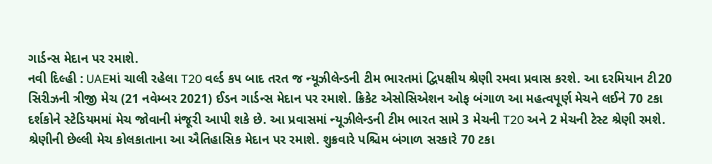ગાર્ડન્સ મેદાન પર રમાશે.
નવી દિલ્હી : UAEમાં ચાલી રહેલા T20 વર્લ્ડ કપ બાદ તરત જ ન્યૂઝીલેન્ડની ટીમ ભારતમાં દ્વિપક્ષીય શ્રેણી રમવા પ્રવાસ કરશે. આ દરમિયાન ટી20 સિરીઝની ત્રીજી મેચ (21 નવેમ્બર 2021) ઈડન ગાર્ડન્સ મેદાન પર રમાશે. ક્રિકેટ એસોસિએશન ઓફ બંગાળ આ મહત્વપૂર્ણ મેચને લઈને 70 ટકા દર્શકોને સ્ટેડિયમમાં મેચ જોવાની મંજૂરી આપી શકે છે. આ પ્રવાસમાં ન્યૂઝીલેન્ડની ટીમ ભારત સામે 3 મેચની T20 અને 2 મેચની ટેસ્ટ શ્રેણી રમશે. શ્રેણીની છેલ્લી મેચ કોલકાતાના આ ઐતિહાસિક મેદાન પર રમાશે. શુક્રવારે પશ્ચિમ બંગાળ સરકારે 70 ટકા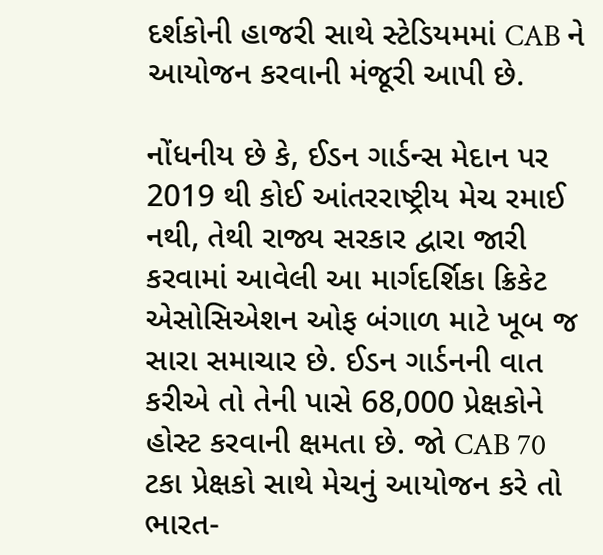દર્શકોની હાજરી સાથે સ્ટેડિયમમાં CAB ને આયોજન કરવાની મંજૂરી આપી છે.

નોંધનીય છે કે, ઈડન ગાર્ડન્સ મેદાન પર 2019 થી કોઈ આંતરરાષ્ટ્રીય મેચ રમાઈ નથી, તેથી રાજ્ય સરકાર દ્વારા જારી કરવામાં આવેલી આ માર્ગદર્શિકા ક્રિકેટ એસોસિએશન ઓફ બંગાળ માટે ખૂબ જ સારા સમાચાર છે. ઈડન ગાર્ડનની વાત કરીએ તો તેની પાસે 68,000 પ્રેક્ષકોને હોસ્ટ કરવાની ક્ષમતા છે. જો CAB 70 ટકા પ્રેક્ષકો સાથે મેચનું આયોજન કરે તો ભારત-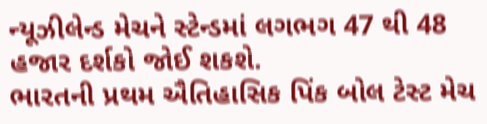ન્યૂઝીલેન્ડ મેચને સ્ટેન્ડમાં લગભગ 47 થી 48 હજાર દર્શકો જોઈ શકશે.
ભારતની પ્રથમ ઐતિહાસિક પિંક બોલ ટેસ્ટ મેચ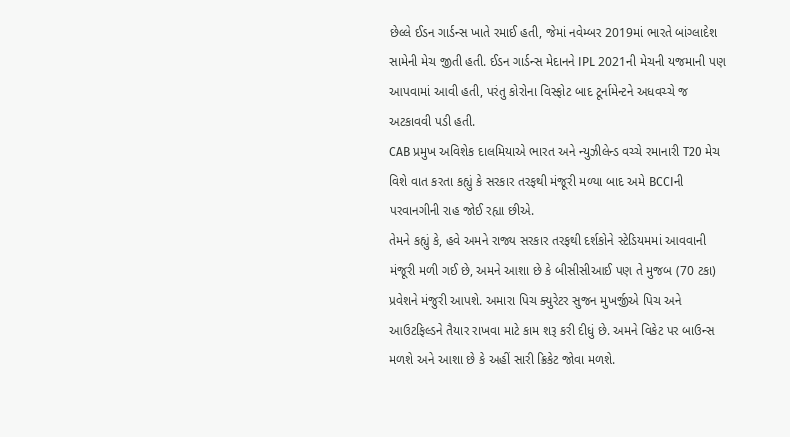છેલ્લે ઈડન ગાર્ડન્સ ખાતે રમાઈ હતી, જેમાં નવેમ્બર 2019માં ભારતે બાંગ્લાદેશ સામેની મેચ જીતી હતી. ઈડન ગાર્ડન્સ મેદાનને IPL 2021ની મેચની યજમાની પણ આપવામાં આવી હતી, પરંતુ કોરોના વિસ્ફોટ બાદ ટૂર્નામેન્ટને અધવચ્ચે જ અટકાવવી પડી હતી.
CAB પ્રમુખ અવિશેક દાલમિયાએ ભારત અને ન્યુઝીલેન્ડ વચ્ચે રમાનારી T20 મેચ વિશે વાત કરતા કહ્યું કે સરકાર તરફથી મંજૂરી મળ્યા બાદ અમે BCCIની પરવાનગીની રાહ જોઈ રહ્યા છીએ.
તેમને કહ્યું કે, હવે અમને રાજ્ય સરકાર તરફથી દર્શકોને સ્ટેડિયમમાં આવવાની મંજૂરી મળી ગઈ છે, અમને આશા છે કે બીસીસીઆઈ પણ તે મુજબ (70 ટકા) પ્રવેશને મંજુરી આપશે. અમારા પિચ ક્યુરેટર સુજન મુખર્જીએ પિચ અને આઉટફિલ્ડને તૈયાર રાખવા માટે કામ શરૂ કરી દીધું છે. અમને વિકેટ પર બાઉન્સ મળશે અને આશા છે કે અહીં સારી ક્રિકેટ જોવા મળશે.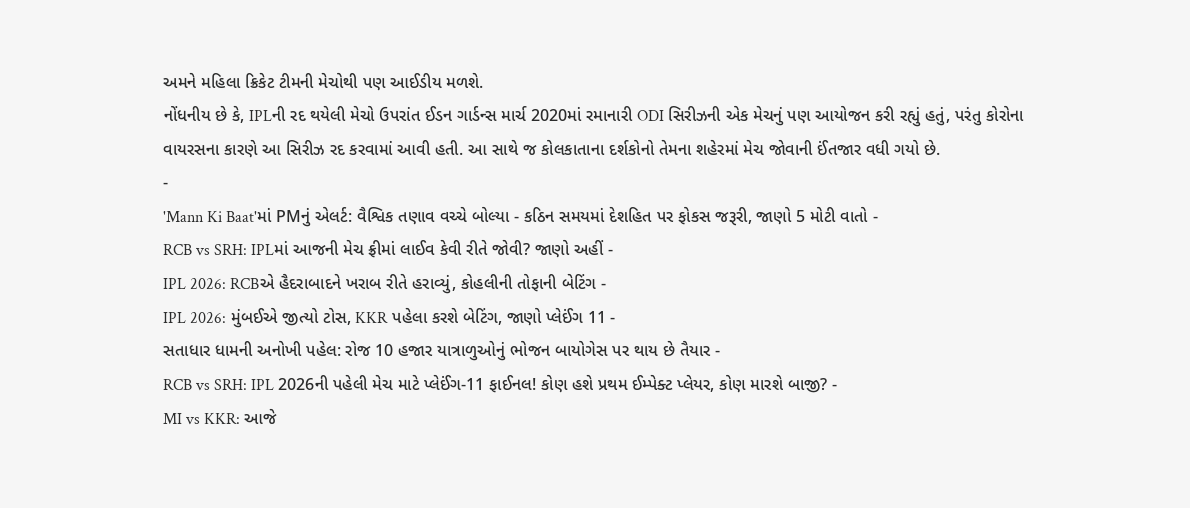અમને મહિલા ક્રિકેટ ટીમની મેચોથી પણ આઈડીય મળશે.
નોંધનીય છે કે, IPLની રદ થયેલી મેચો ઉપરાંત ઈડન ગાર્ડન્સ માર્ચ 2020માં રમાનારી ODI સિરીઝની એક મેચનું પણ આયોજન કરી રહ્યું હતું, પરંતુ કોરોના વાયરસના કારણે આ સિરીઝ રદ કરવામાં આવી હતી. આ સાથે જ કોલકાતાના દર્શકોનો તેમના શહેરમાં મેચ જોવાની ઈંતજાર વધી ગયો છે.
-
'Mann Ki Baat'માં PMનું એલર્ટ: વૈશ્વિક તણાવ વચ્ચે બોલ્યા - કઠિન સમયમાં દેશહિત પર ફોકસ જરૂરી, જાણો 5 મોટી વાતો -
RCB vs SRH: IPLમાં આજની મેચ ફ્રીમાં લાઈવ કેવી રીતે જોવી? જાણો અહીં -
IPL 2026: RCBએ હૈદરાબાદને ખરાબ રીતે હરાવ્યું, કોહલીની તોફાની બેટિંગ -
IPL 2026: મુંબઈએ જીત્યો ટોસ, KKR પહેલા કરશે બેટિંગ, જાણો પ્લેઈંગ 11 -
સતાધાર ધામની અનોખી પહેલ: રોજ 10 હજાર યાત્રાળુઓનું ભોજન બાયોગેસ પર થાય છે તૈયાર -
RCB vs SRH: IPL 2026ની પહેલી મેચ માટે પ્લેઈંગ-11 ફાઈનલ! કોણ હશે પ્રથમ ઈમ્પેક્ટ પ્લેયર, કોણ મારશે બાજી? -
MI vs KKR: આજે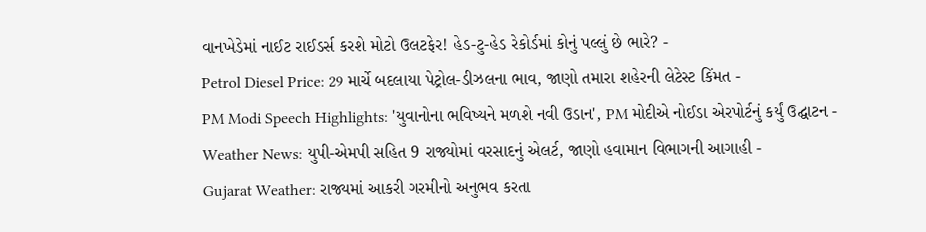વાનખેડેમાં નાઈટ રાઈડર્સ કરશે મોટો ઉલટફેર! હેડ-ટુ-હેડ રેકોર્ડમાં કોનું પલ્લું છે ભારે? -
Petrol Diesel Price: 29 માર્ચે બદલાયા પેટ્રોલ-ડીઝલના ભાવ, જાણો તમારા શહેરની લેટેસ્ટ કિંમત -
PM Modi Speech Highlights: 'યુવાનોના ભવિષ્યને મળશે નવી ઉડાન', PM મોદીએ નોઈડા એરપોર્ટનું કર્યું ઉદ્ઘાટન -
Weather News: યુપી-એમપી સહિત 9 રાજ્યોમાં વરસાદનું એલર્ટ, જાણો હવામાન વિભાગની આગાહી -
Gujarat Weather: રાજ્યમાં આકરી ગરમીનો અનુભવ કરતા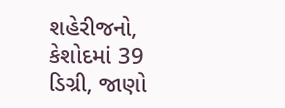શહેરીજનો, કેશોદમાં 39 ડિગ્રી, જાણો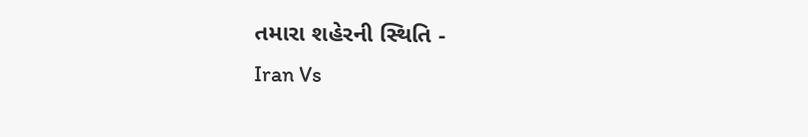તમારા શહેરની સ્થિતિ -
Iran Vs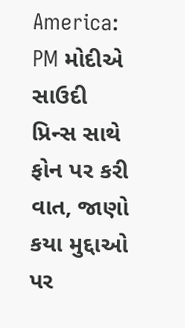America: PM મોદીએ સાઉદી પ્રિન્સ સાથે ફોન પર કરી વાત, જાણો કયા મુદ્દાઓ પર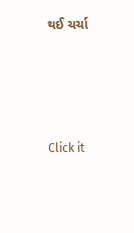થઈ ચર્ચા






Click it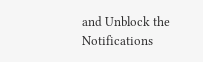and Unblock the Notifications